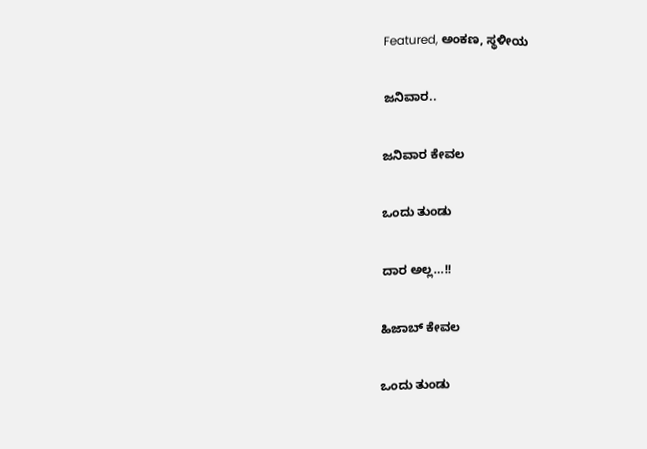Featured, ಅಂಕಣ, ಸ್ಥಳೀಯ

ಜನಿವಾರ..

ಜನಿವಾರ ಕೇವಲ

ಒಂದು ತುಂಡು

ದಾರ ಅಲ್ಲ…!!

ಹಿಜಾಬ್ ಕೇವಲ

ಒಂದು ತುಂಡು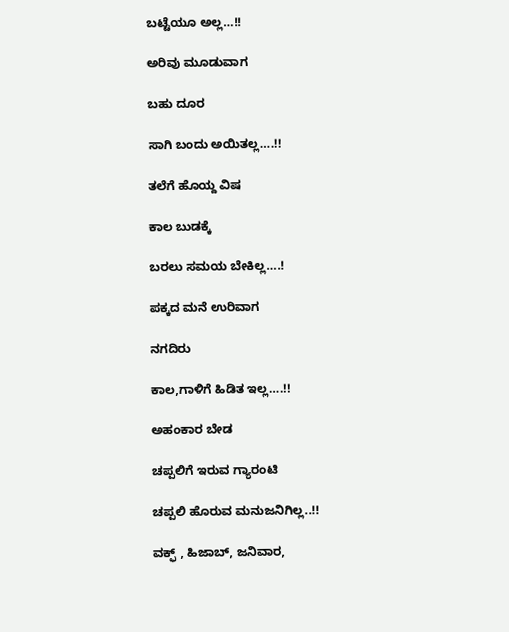ಬಟ್ಟೆಯೂ ಅಲ್ಲ…!!

ಅರಿವು ಮೂಡುವಾಗ

ಬಹು ದೂರ

ಸಾಗಿ ಬಂದು ಅಯಿತಲ್ಲ….!!

ತಲೆಗೆ ಹೊಯ್ದ ವಿಷ

ಕಾಲ ಬುಡಕ್ಕೆ

ಬರಲು ಸಮಯ ಬೇಕಿಲ್ಲ….!

ಪಕ್ಕದ ಮನೆ ಉರಿವಾಗ

ನಗದಿರು

ಕಾಲ,ಗಾಳಿಗೆ ಹಿಡಿತ ಇಲ್ಲ….!!

ಅಹಂಕಾರ ಬೇಡ

ಚಪ್ಪಲಿಗೆ ಇರುವ ಗ್ಯಾರಂಟಿ

ಚಪ್ಪಲಿ ಹೊರುವ ಮನುಜನಿಗಿಲ್ಲ..!!

ವಕ್ಫ್ , ಹಿಜಾಬ್, ಜನಿವಾರ,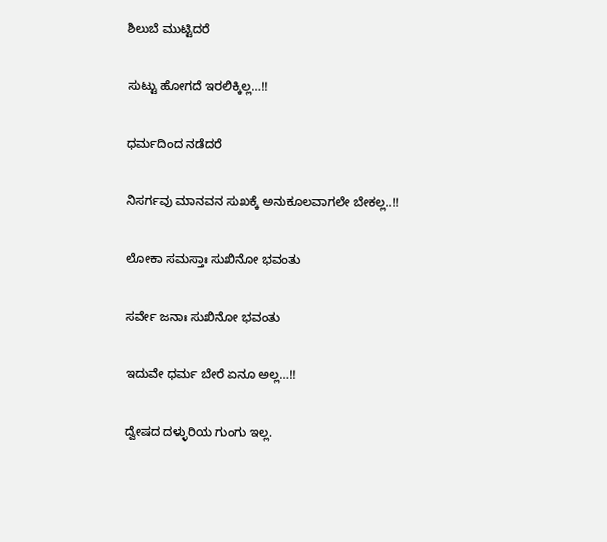ಶಿಲುಬೆ ಮುಟ್ಟಿದರೆ

ಸುಟ್ಟು ಹೋಗದೆ ಇರಲಿಕ್ಕಿಲ್ಲ…!!

ಧರ್ಮದಿಂದ ನಡೆದರೆ

ನಿಸರ್ಗವು ಮಾನವನ ಸುಖಕ್ಕೆ ಅನುಕೂಲವಾಗಲೇ ಬೇಕಲ್ಲ..!!

ಲೋಕಾ ಸಮಸ್ತಾಃ ಸುಖಿನೋ ಭವಂತು

ಸರ್ವೇ ಜನಾಃ ಸುಖಿನೋ ಭವಂತು

ಇದುವೇ ಧರ್ಮ ಬೇರೆ ಏನೂ ಅಲ್ಲ…!!

ದ್ವೇಷದ ದಳ್ಳುರಿಯ ಗುಂಗು ಇಲ್ಲ.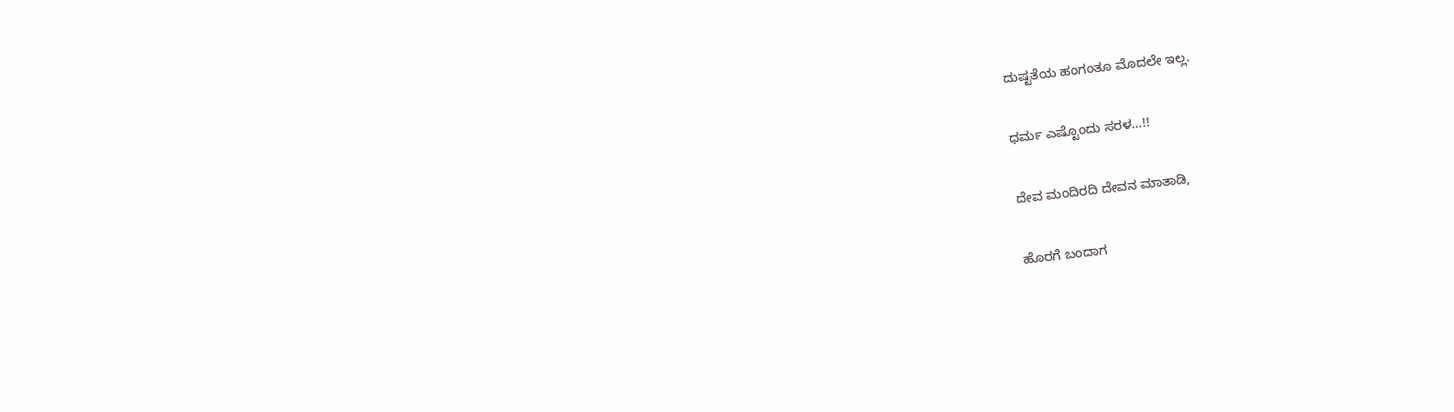ದುಷ್ಟತೆಯ ಹಂಗಂತೂ ಮೊದಲೇ ಇಲ್ಲ.

ಧರ್ಮ ಎಷ್ಟೊಂದು ಸರಳ…!!

ದೇವ ಮಂದಿರದಿ ದೇವನ ಮಾತಾಡಿ,

ಹೊರಗೆ ಬಂದಾಗ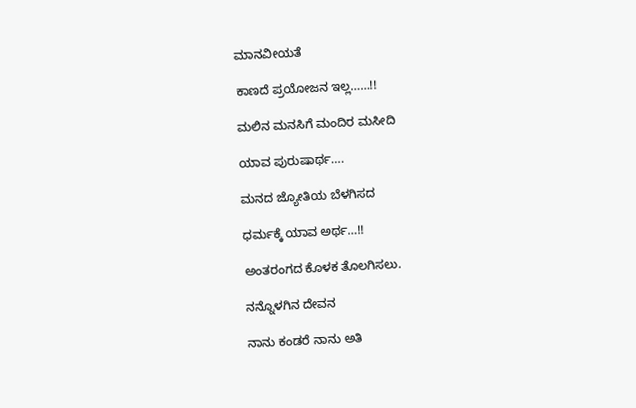ಮಾನವೀಯತೆ

ಕಾಣದೆ ಪ್ರಯೋಜನ ಇಲ್ಲ……!!

ಮಲಿನ ಮನಸಿಗೆ ಮಂದಿರ ಮಸೀದಿ

ಯಾವ ಪುರುಷಾರ್ಥ….

ಮನದ ಜ್ಯೋತಿಯ ಬೆಳಗಿಸದ

ಧರ್ಮಕ್ಕೆ ಯಾವ ಅರ್ಥ…!!

ಅಂತರಂಗದ ಕೊಳಕ ತೊಲಗಿಸಲು.

ನನ್ನೊಳಗಿನ ದೇವನ

ನಾನು ಕಂಡರೆ ನಾನು ಅತಿ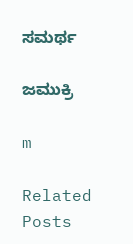ಸಮರ್ಥ

ಜಮುಕ್ರಿ

m

Related Posts